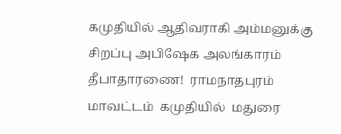கமுதியில் ஆதிவராகி அம்மனுக்கு சிறப்பு அபிஷேக அலங்காரம் தீபாதாரணை!  ராமநாதபுரம் மாவட்டம்  கமுதியில்  மதுரை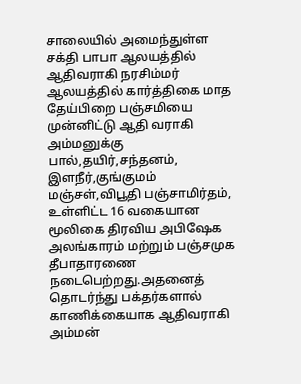சாலையில் அமைந்துள்ள சக்தி பாபா ஆலயத்தில் ஆதிவராகி நரசிம்மர் ஆலயத்தில் கார்த்திகை மாத தேய்பிறை பஞ்சமியை முன்னிட்டு ஆதி வராகி அம்மனுக்கு  பால்,தயிர்,சந்தனம், இளநீர்,குங்குமம் மஞ்சள்,விபூதி பஞ்சாமிர்தம், உள்ளிட்ட 16 வகையான மூலிகை திரவிய அபிஷேக அலங்காரம் மற்றும் பஞ்சமுக தீபாதாரணை நடைபெற்றது.அதனைத் தொடர்ந்து பக்தர்களால் காணிக்கையாக ஆதிவராகி அம்மன்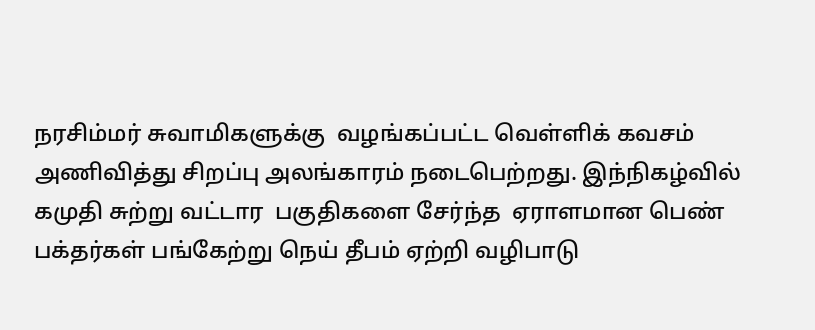நரசிம்மர் சுவாமிகளுக்கு  வழங்கப்பட்ட வெள்ளிக் கவசம் அணிவித்து சிறப்பு அலங்காரம் நடைபெற்றது. இந்நிகழ்வில்  கமுதி சுற்று வட்டார  பகுதிகளை சேர்ந்த  ஏராளமான பெண் பக்தர்கள் பங்கேற்று நெய் தீபம் ஏற்றி வழிபாடு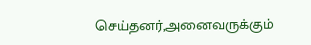செய்தனர்,அனைவருக்கும்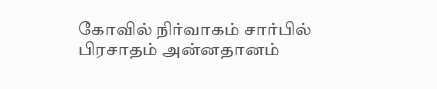கோவில் நிர்வாகம் சார்பில் பிரசாதம் அன்னதானம்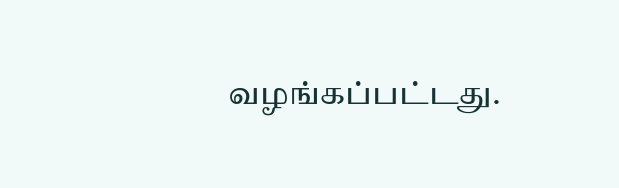வழங்கப்பட்டது.